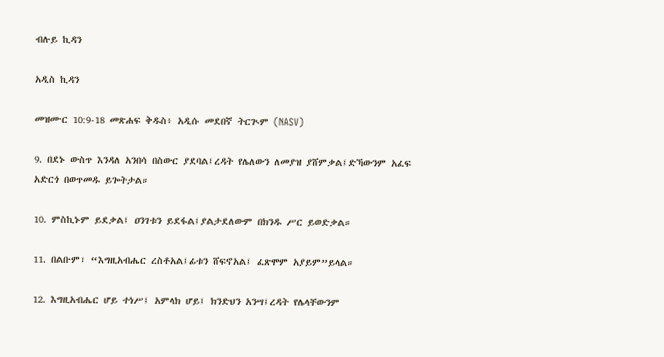ብሉይ ኪዳን

አዲስ ኪዳን

መዝሙር 10:9-18 መጽሐፍ ቅዱስ፥ አዲሱ መደበኛ ትርጒም (NASV)

9. በደኑ ውስጥ እንዳለ አንበሳ በስውር ያደባል፤ረዳት የሌለውን ለመያዝ ያሸምቃል፤ድኻውንም አፈፍ አድርጎ በወጥመዱ ይጐትታል።

10. ምስኪኑም ይደቃል፤ ዐንገቱን ይደፋል፤ያልታደለውም በክንዱ ሥር ይወድቃል።

11. በልቡም፣ “እግዚአብሔር ረስቶአል፤ፊቱን ሸፍኖአል፤ ፈጽሞም አያይም”ይላል።

12. እግዚአብሔር ሆይ ተነሥ፤ አምላክ ሆይ፤ ክንድህን አንሣ፤ረዳት የሌላቸውንም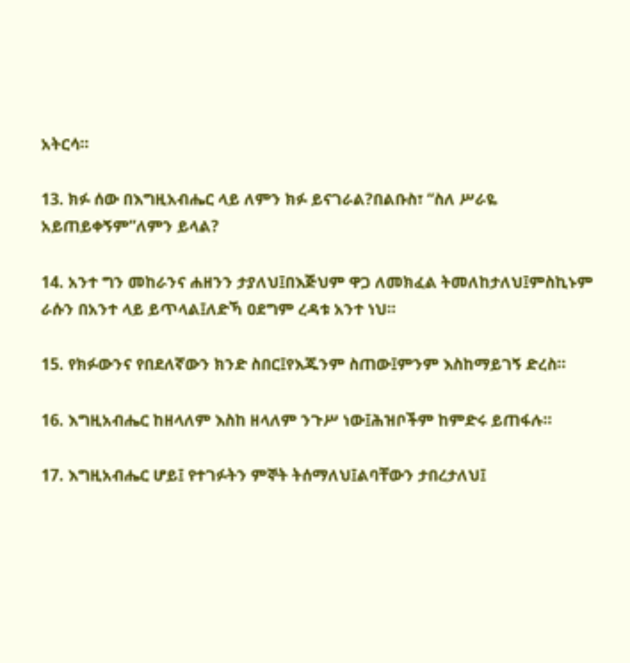አትርሳ።

13. ክፉ ሰው በእግዚአብሔር ላይ ለምን ክፉ ይናገራል?በልቡስ፣ “ስለ ሥራዬ አይጠይቀኝም”ለምን ይላል?

14. አንተ ግን መከራንና ሐዘንን ታያለህ፤በእጅህም ዋጋ ለመክፈል ትመለከታለህ፤ምስኪኑም ራሱን በአንተ ላይ ይጥላል፤ለድኻ ዐደግም ረዳቱ አንተ ነህ።

15. የክፉውንና የበደለኛውን ክንድ ስበር፤የእጁንም ስጠው፤ምንም እስከማይገኝ ድረስ።

16. እግዚአብሔር ከዘላለም እስከ ዘላለም ንጉሥ ነው፤ሕዝቦችም ከምድሩ ይጠፋሉ።

17. እግዚአብሔር ሆይ፤ የተገፉትን ምኞት ትሰማለህ፤ልባቸውን ታበረታለህ፤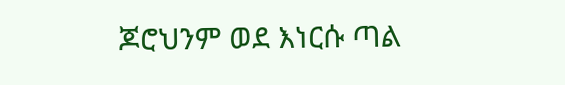ጆሮህንም ወደ እነርሱ ጣል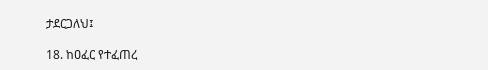ታደርጋለህ፤

18. ከዐፈር የተፈጠረ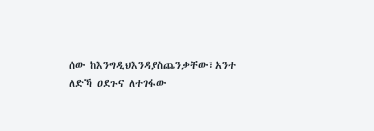ሰው ከእንግዲህእንዳያስጨንቃቸው፣አንተ ለድኻ ዐደጉና ለተገፋው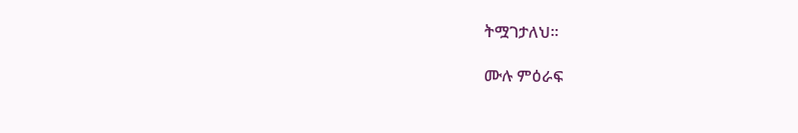ትሟገታለህ።

ሙሉ ምዕራፍ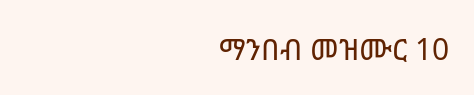ማንበብ መዝሙር 10